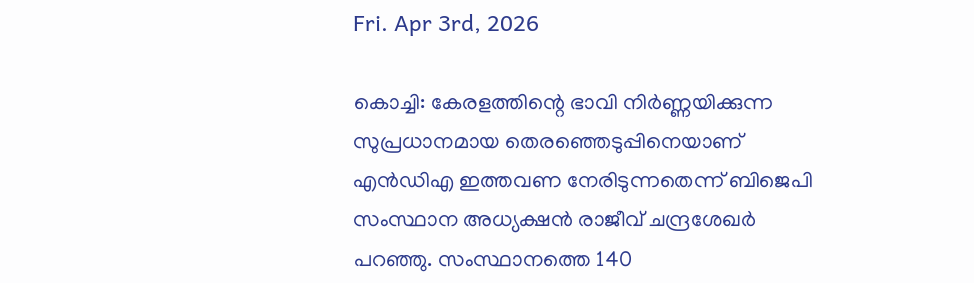Fri. Apr 3rd, 2026

കൊച്ചി: കേരളത്തിന്റെ ഭാവി നിർണ്ണയിക്കുന്ന സുപ്രധാനമായ തെരഞ്ഞെടുപ്പിനെയാണ് എൻഡിഎ ഇത്തവണ നേരിടുന്നതെന്ന് ബിജെപി സംസ്ഥാന അധ്യക്ഷൻ രാജീവ് ചന്ദ്രശേഖർ പറഞ്ഞു. സംസ്ഥാനത്തെ 140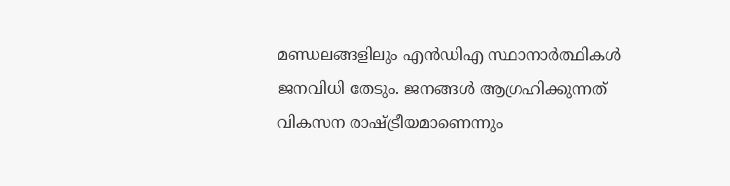മണ്ഡലങ്ങളിലും എൻഡിഎ സ്ഥാനാർത്ഥികൾ ജനവിധി തേടും. ജനങ്ങൾ ആഗ്രഹിക്കുന്നത് വികസന രാഷ്ട്രീയമാണെന്നും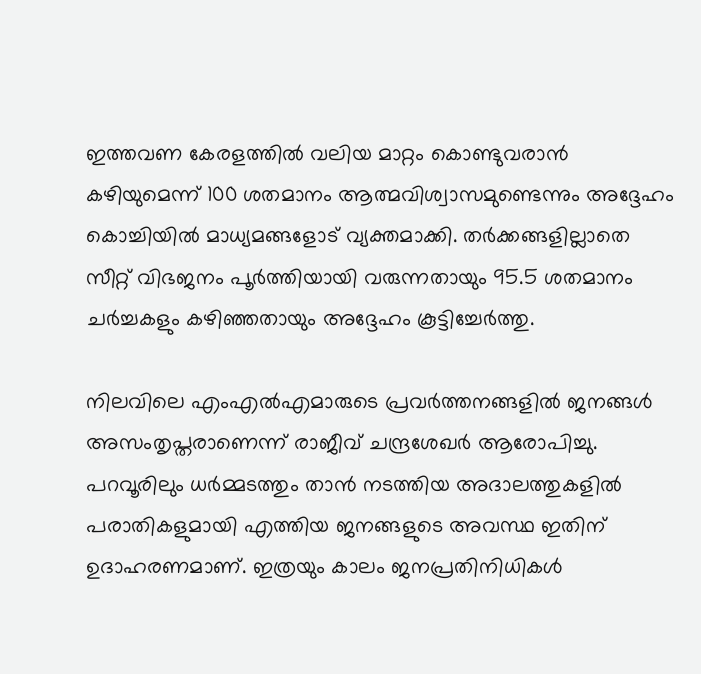ഇത്തവണ കേരളത്തിൽ വലിയ മാറ്റം കൊണ്ടുവരാൻ കഴിയുമെന്ന് 100 ശതമാനം ആത്മവിശ്വാസമുണ്ടെന്നും അദ്ദേഹം കൊച്ചിയിൽ മാധ്യമങ്ങളോട് വ്യക്തമാക്കി. തർക്കങ്ങളില്ലാതെ സീറ്റ് വിഭജനം പൂർത്തിയായി വരുന്നതായും 95.5 ശതമാനം ചർച്ചകളും കഴിഞ്ഞതായും അദ്ദേഹം കൂട്ടിച്ചേർത്തു.

നിലവിലെ എംഎൽഎമാരുടെ പ്രവർത്തനങ്ങളിൽ ജനങ്ങൾ അസംതൃപ്തരാണെന്ന് രാജീവ് ചന്ദ്രശേഖർ ആരോപിച്ചു. പറവൂരിലും ധർമ്മടത്തും താൻ നടത്തിയ അദാലത്തുകളിൽ പരാതികളുമായി എത്തിയ ജനങ്ങളുടെ അവസ്ഥ ഇതിന് ഉദാഹരണമാണ്. ഇത്രയും കാലം ജനപ്രതിനിധികൾ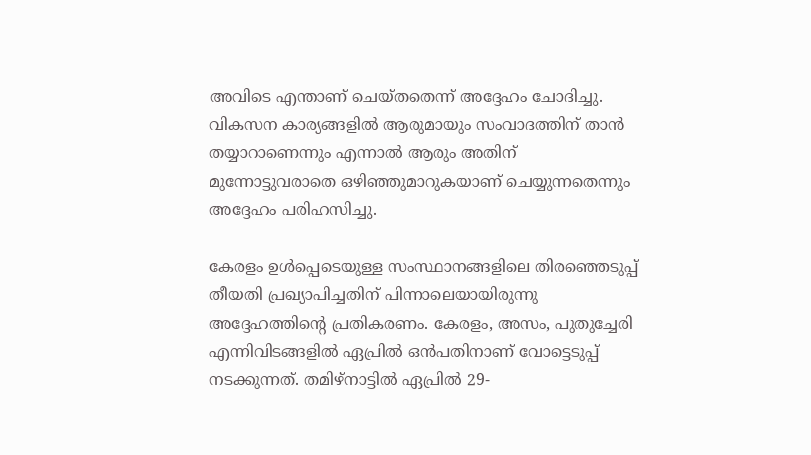അവിടെ എന്താണ് ചെയ്തതെന്ന് അദ്ദേഹം ചോദിച്ചു. വികസന കാര്യങ്ങളിൽ ആരുമായും സംവാദത്തിന് താൻ തയ്യാറാണെന്നും എന്നാൽ ആരും അതിന് മുന്നോട്ടുവരാതെ ഒഴിഞ്ഞുമാറുകയാണ് ചെയ്യുന്നതെന്നും അദ്ദേഹം പരിഹസിച്ചു.

കേരളം ഉൾപ്പെടെയുള്ള സംസ്ഥാനങ്ങളിലെ തിരഞ്ഞെടുപ്പ് തീയതി പ്രഖ്യാപിച്ചതിന് പിന്നാലെയായിരുന്നു അദ്ദേഹത്തിന്റെ പ്രതികരണം. കേരളം, അസം, പുതുച്ചേരി എന്നിവിടങ്ങളിൽ ഏപ്രിൽ ഒൻപതിനാണ് വോട്ടെടുപ്പ് നടക്കുന്നത്. തമിഴ്‌നാട്ടിൽ ഏപ്രിൽ 29-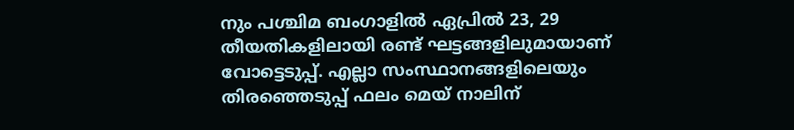നും പശ്ചിമ ബംഗാളിൽ ഏപ്രിൽ 23, 29 തീയതികളിലായി രണ്ട് ഘട്ടങ്ങളിലുമായാണ് വോട്ടെടുപ്പ്. എല്ലാ സംസ്ഥാനങ്ങളിലെയും തിരഞ്ഞെടുപ്പ് ഫലം മെയ് നാലിന്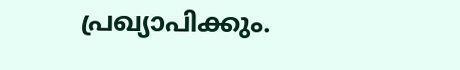പ്രഖ്യാപിക്കും.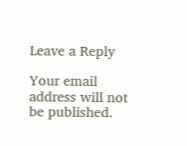Leave a Reply

Your email address will not be published.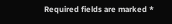Required fields are marked *